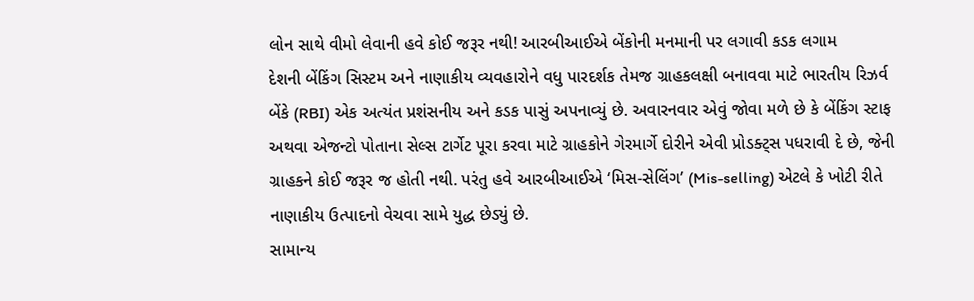લોન સાથે વીમો લેવાની હવે કોઈ જરૂર નથી! આરબીઆઈએ બેંકોની મનમાની પર લગાવી કડક લગામ
દેશની બેંકિંગ સિસ્ટમ અને નાણાકીય વ્યવહારોને વધુ પારદર્શક તેમજ ગ્રાહકલક્ષી બનાવવા માટે ભારતીય રિઝર્વ બેંકે (RBI) એક અત્યંત પ્રશંસનીય અને કડક પાસું અપનાવ્યું છે. અવારનવાર એવું જોવા મળે છે કે બેંકિંગ સ્ટાફ અથવા એજન્ટો પોતાના સેલ્સ ટાર્ગેટ પૂરા કરવા માટે ગ્રાહકોને ગેરમાર્ગે દોરીને એવી પ્રોડક્ટ્સ પધરાવી દે છે, જેની ગ્રાહકને કોઈ જરૂર જ હોતી નથી. પરંતુ હવે આરબીઆઈએ ‘મિસ-સેલિંગ’ (Mis-selling) એટલે કે ખોટી રીતે નાણાકીય ઉત્પાદનો વેચવા સામે યુદ્ધ છેડ્યું છે.
સામાન્ય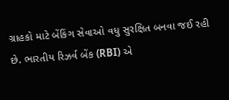ગ્રાહકો માટે બેંકિંગ સેવાઓ વધુ સુરક્ષિત બનવા જઈ રહી છે. ભારતીય રિઝર્વ બેંક (RBI) એ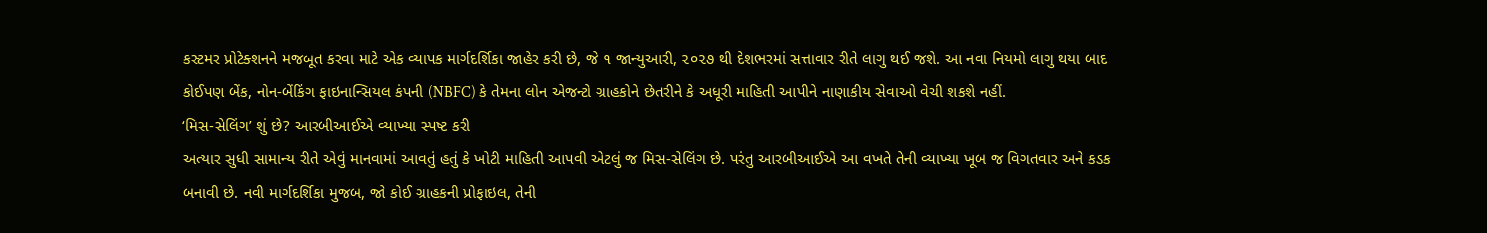કસ્ટમર પ્રોટેક્શનને મજબૂત કરવા માટે એક વ્યાપક માર્ગદર્શિકા જાહેર કરી છે, જે ૧ જાન્યુઆરી, ૨૦૨૭ થી દેશભરમાં સત્તાવાર રીતે લાગુ થઈ જશે. આ નવા નિયમો લાગુ થયા બાદ કોઈપણ બેંક, નોન-બેંકિંગ ફાઇનાન્સિયલ કંપની (NBFC) કે તેમના લોન એજન્ટો ગ્રાહકોને છેતરીને કે અધૂરી માહિતી આપીને નાણાકીય સેવાઓ વેચી શકશે નહીં.
‘મિસ-સેલિંગ’ શું છે? આરબીઆઈએ વ્યાખ્યા સ્પષ્ટ કરી
અત્યાર સુધી સામાન્ય રીતે એવું માનવામાં આવતું હતું કે ખોટી માહિતી આપવી એટલું જ મિસ-સેલિંગ છે. પરંતુ આરબીઆઈએ આ વખતે તેની વ્યાખ્યા ખૂબ જ વિગતવાર અને કડક બનાવી છે. નવી માર્ગદર્શિકા મુજબ, જો કોઈ ગ્રાહકની પ્રોફાઇલ, તેની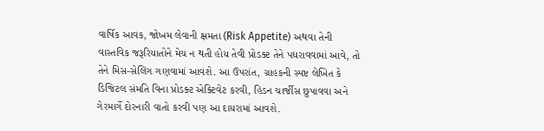વાર્ષિક આવક, જોખમ લેવાની ક્ષમતા (Risk Appetite) અથવા તેની વાસ્તવિક જરૂરિયાતોને મેચ ન થતી હોય તેવી પ્રોડક્ટ તેને પધરાવવામાં આવે, તો તેને મિસ-સેલિંગ ગણવામાં આવશે. આ ઉપરાંત, ગ્રાહકની સ્પષ્ટ લેખિત કે ડિજિટલ સંમતિ વિના પ્રોડક્ટ એક્ટિવેટ કરવી, હિડન ચાર્જીસ છુપાવવા અને ગેરમાર્ગે દોરનારી વાતો કરવી પણ આ દાયરામાં આવશે.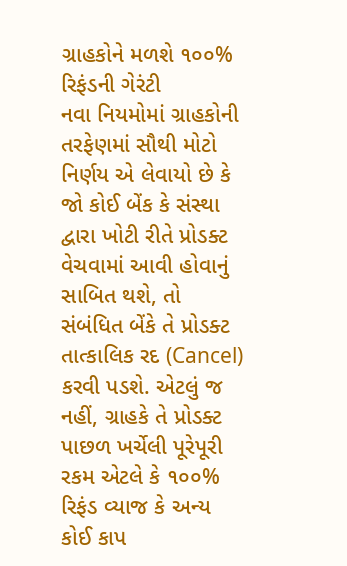ગ્રાહકોને મળશે ૧૦૦% રિફંડની ગેરંટી
નવા નિયમોમાં ગ્રાહકોની તરફેણમાં સૌથી મોટો નિર્ણય એ લેવાયો છે કે જો કોઈ બેંક કે સંસ્થા દ્વારા ખોટી રીતે પ્રોડક્ટ વેચવામાં આવી હોવાનું સાબિત થશે, તો સંબંધિત બેંકે તે પ્રોડક્ટ તાત્કાલિક રદ (Cancel) કરવી પડશે. એટલું જ નહીં, ગ્રાહકે તે પ્રોડક્ટ પાછળ ખર્ચેલી પૂરેપૂરી રકમ એટલે કે ૧૦૦% રિફંડ વ્યાજ કે અન્ય કોઈ કાપ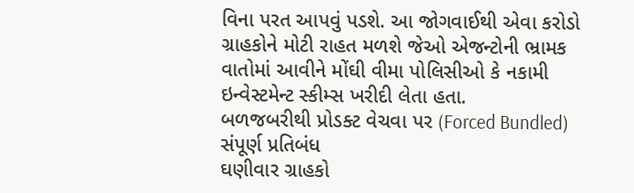વિના પરત આપવું પડશે. આ જોગવાઈથી એવા કરોડો ગ્રાહકોને મોટી રાહત મળશે જેઓ એજન્ટોની ભ્રામક વાતોમાં આવીને મોંઘી વીમા પોલિસીઓ કે નકામી ઇન્વેસ્ટમેન્ટ સ્કીમ્સ ખરીદી લેતા હતા.
બળજબરીથી પ્રોડક્ટ વેચવા પર (Forced Bundled) સંપૂર્ણ પ્રતિબંધ
ઘણીવાર ગ્રાહકો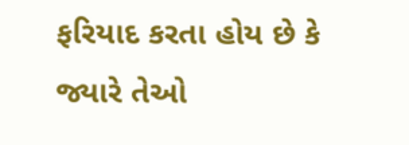ફરિયાદ કરતા હોય છે કે જ્યારે તેઓ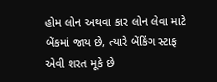હોમ લોન અથવા કાર લોન લેવા માટે બેંકમાં જાય છે, ત્યારે બેંકિંગ સ્ટાફ એવી શરત મૂકે છે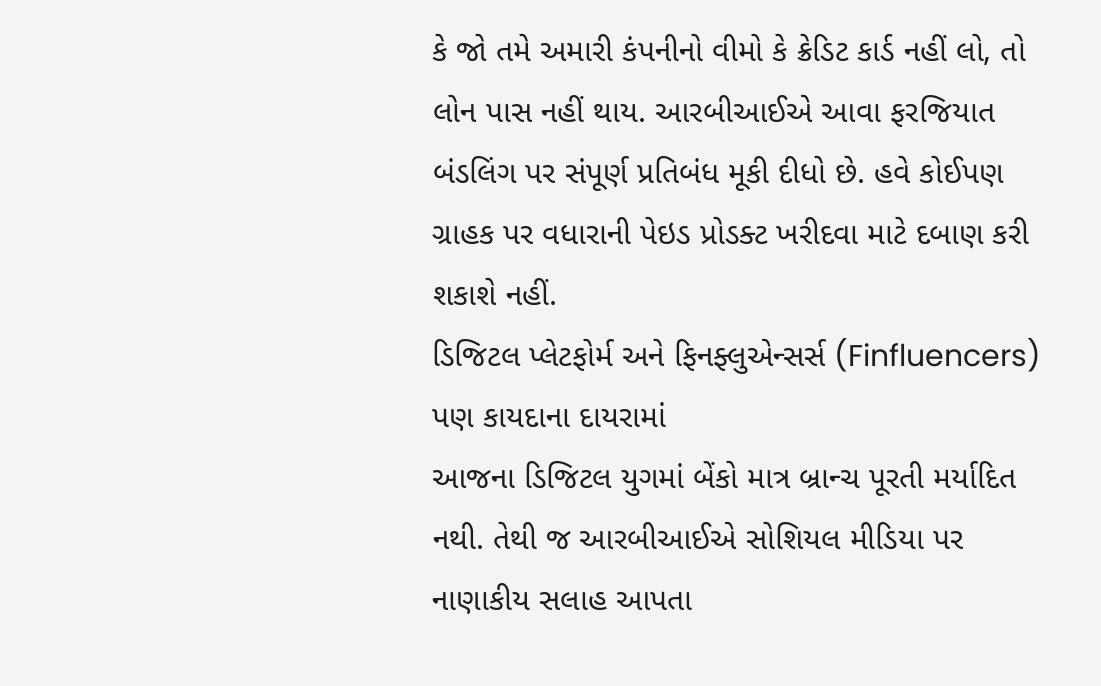કે જો તમે અમારી કંપનીનો વીમો કે ક્રેડિટ કાર્ડ નહીં લો, તો લોન પાસ નહીં થાય. આરબીઆઈએ આવા ફરજિયાત બંડલિંગ પર સંપૂર્ણ પ્રતિબંધ મૂકી દીધો છે. હવે કોઈપણ ગ્રાહક પર વધારાની પેઇડ પ્રોડક્ટ ખરીદવા માટે દબાણ કરી શકાશે નહીં.
ડિજિટલ પ્લેટફોર્મ અને ફિનફ્લુએન્સર્સ (Finfluencers) પણ કાયદાના દાયરામાં
આજના ડિજિટલ યુગમાં બેંકો માત્ર બ્રાન્ચ પૂરતી મર્યાદિત નથી. તેથી જ આરબીઆઈએ સોશિયલ મીડિયા પર નાણાકીય સલાહ આપતા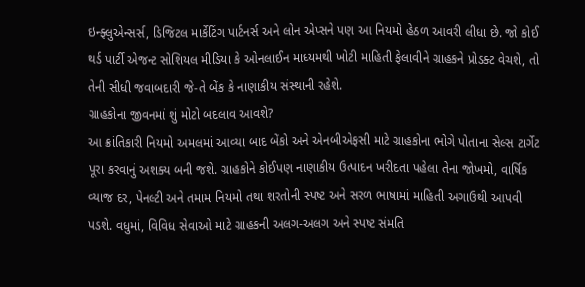ઇન્ફ્લુએન્સર્સ, ડિજિટલ માર્કેટિંગ પાર્ટનર્સ અને લોન એપ્સને પણ આ નિયમો હેઠળ આવરી લીધા છે. જો કોઈ થર્ડ પાર્ટી એજન્ટ સોશિયલ મીડિયા કે ઓનલાઈન માધ્યમથી ખોટી માહિતી ફેલાવીને ગ્રાહકને પ્રોડક્ટ વેચશે, તો તેની સીધી જવાબદારી જે-તે બેંક કે નાણાકીય સંસ્થાની રહેશે.
ગ્રાહકોના જીવનમાં શું મોટો બદલાવ આવશે?
આ ક્રાંતિકારી નિયમો અમલમાં આવ્યા બાદ બેંકો અને એનબીએફસી માટે ગ્રાહકોના ભોગે પોતાના સેલ્સ ટાર્ગેટ પૂરા કરવાનું અશક્ય બની જશે. ગ્રાહકોને કોઈપણ નાણાકીય ઉત્પાદન ખરીદતા પહેલા તેના જોખમો, વાર્ષિક વ્યાજ દર, પેનલ્ટી અને તમામ નિયમો તથા શરતોની સ્પષ્ટ અને સરળ ભાષામાં માહિતી અગાઉથી આપવી પડશે. વધુમાં, વિવિધ સેવાઓ માટે ગ્રાહકની અલગ-અલગ અને સ્પષ્ટ સંમતિ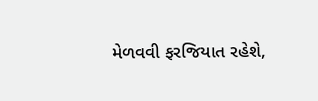મેળવવી ફરજિયાત રહેશે,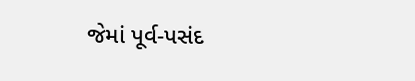જેમાં પૂર્વ-પસંદ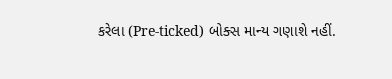કરેલા (Pre-ticked) બોક્સ માન્ય ગણાશે નહીં.